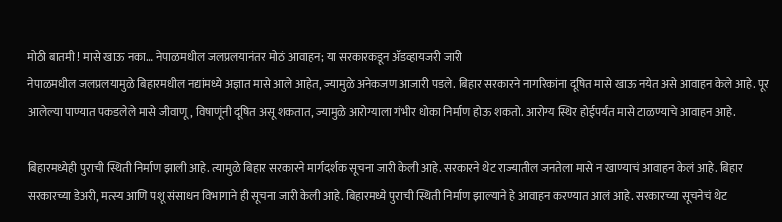मोठी बातमी ! मासे खाऊ नका… नेपाळमधील जलप्रलयानंतर मोठं आवाहन; या सरकारकडून ॲडव्हायजरी जारी
नेपाळमधील जलप्रलयामुळे बिहारमधील नद्यांमध्ये अज्ञात मासे आले आहेत, ज्यामुळे अनेकजण आजारी पडले. बिहार सरकारने नागरिकांना दूषित मासे खाऊ नयेत असे आवाहन केले आहे. पूर आलेल्या पाण्यात पकडलेले मासे जीवाणू, विषाणूंनी दूषित असू शकतात, ज्यामुळे आरोग्याला गंभीर धोका निर्माण होऊ शकतो. आरोग्य स्थिर होईपर्यंत मासे टाळण्याचे आवाहन आहे.

बिहारमध्येही पुराची स्थिती निर्माण झाली आहे. त्यामुळे बिहार सरकारने मार्गदर्शक सूचना जारी केली आहे. सरकारने थेट राज्यातील जनतेला मासे न खाण्याचं आवाहन केलं आहे. बिहार सरकारच्या डेअरी, मत्स्य आणि पशू संसाधन विभागाने ही सूचना जारी केली आहे. बिहारमध्ये पुराची स्थिती निर्माण झाल्याने हे आवाहन करण्यात आलं आहे. सरकारच्या सूचनेचं थेट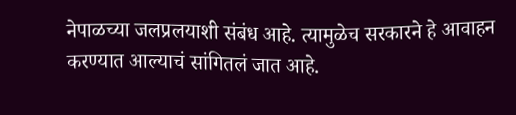नेपाळच्या जलप्रलयाशी संबंध आहे. त्यामुळेच सरकारने हे आवाहन करण्यात आल्याचं सांगितलं जात आहे.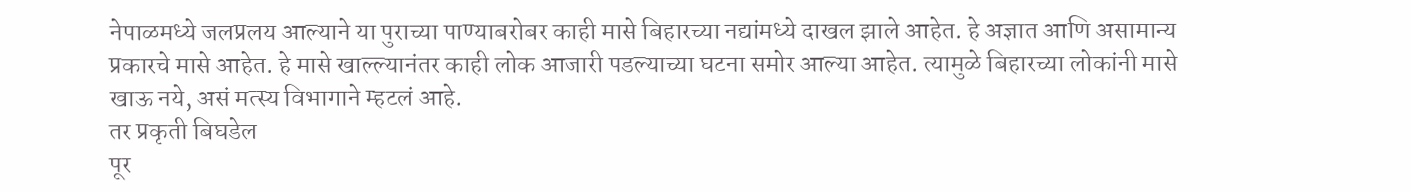नेपाळमध्ये जलप्रलय आल्याने या पुराच्या पाण्याबरोबर काही मासे बिहारच्या नद्यांमध्ये दाखल झाले आहेत. हे अज्ञात आणि असामान्य प्रकारचे मासे आहेत. हे मासे खाल्ल्यानंतर काही लोक आजारी पडल्याच्या घटना समोर आल्या आहेत. त्यामुळे बिहारच्या लोकांनी मासे खाऊ नये, असं मत्स्य विभागाने म्हटलं आहे.
तर प्रकृती बिघडेल
पूर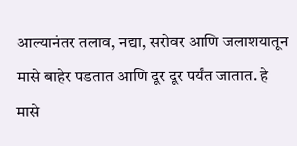आल्यानंतर तलाव, नद्या, सरोवर आणि जलाशयातून मासे बाहेर पडतात आणि दूर दूर पर्यंत जातात. हे मासे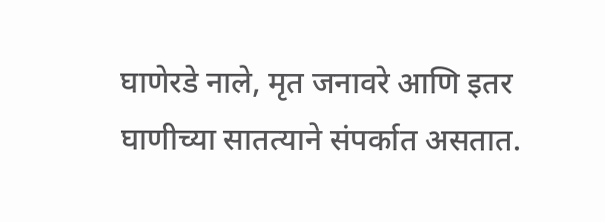घाणेरडे नाले, मृत जनावरे आणि इतर घाणीच्या सातत्याने संपर्कात असतात.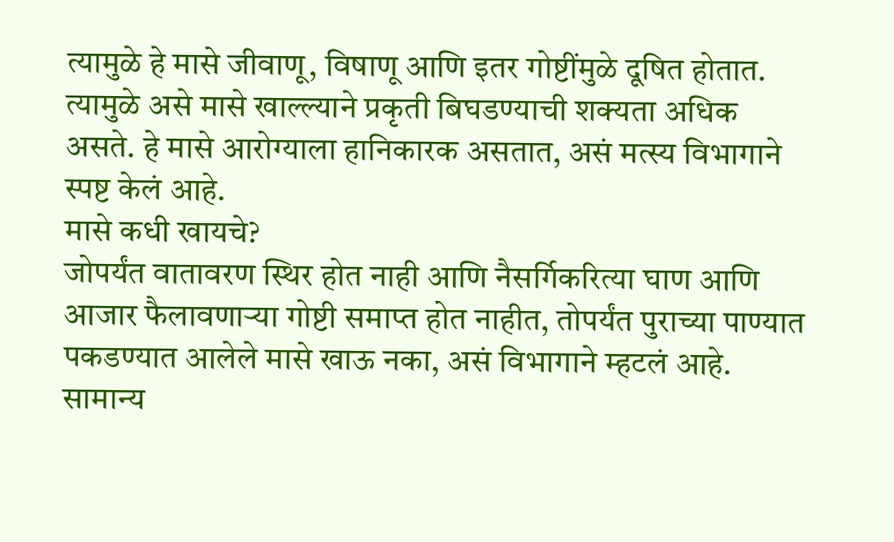त्यामुळे हे मासे जीवाणू, विषाणू आणि इतर गोष्टींमुळे दूषित होतात. त्यामुळे असे मासे खाल्ल्याने प्रकृती बिघडण्याची शक्यता अधिक असते. हे मासे आरोग्याला हानिकारक असतात, असं मत्स्य विभागाने स्पष्ट केलं आहे.
मासे कधी खायचे?
जोपर्यंत वातावरण स्थिर होत नाही आणि नैसर्गिकरित्या घाण आणि आजार फैलावणाऱ्या गोष्टी समाप्त होत नाहीत, तोपर्यंत पुराच्या पाण्यात पकडण्यात आलेले मासे खाऊ नका, असं विभागाने म्हटलं आहे. सामान्य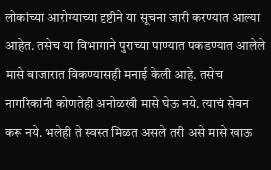लोकांच्या आरोग्याच्या दृष्टीने या सूचना जारी करण्यात आल्या आहेत. तसेच या विभागाने पुराच्या पाण्यात पकडण्यात आलेले मासे बाजारात विकण्यासही मनाई केली आहे. तसेच नागरिकांनी कोणतेही अनोळखी मासे घेऊ नये. त्याचं सेवन करू नये. भलेही ते स्वस्त मिळत असले तरी असे मासे खाऊ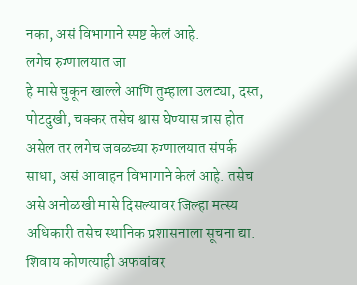नका, असं विभागाने स्पष्ट केलं आहे.
लगेच रुग्णालयात जा
हे मासे चुकून खाल्ले आणि तुम्हाला उलट्या, दस्त, पोटदुखी, चक्कर तसेच श्वास घेण्यास त्रास होत असेल तर लगेच जवळच्या रुग्णालयात संपर्क साधा, असं आवाहन विभागाने केलं आहे. तसेच असे अनोळखी मासे दिसल्यावर जिल्हा मत्स्य अधिकारी तसेच स्थानिक प्रशासनाला सूचना द्या. शिवाय कोणत्याही अफवांवर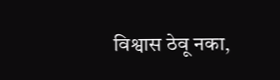विश्वास ठेवू नका,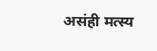असंही मत्स्य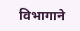विभागाने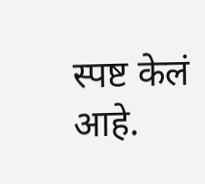स्पष्ट केलं आहे.